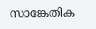സാങ്കേതിക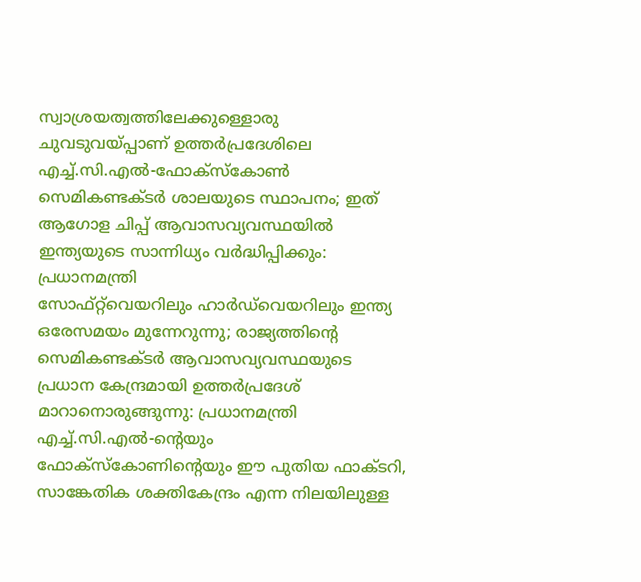സ്വാശ്രയത്വത്തിലേക്കുള്ളൊരു ചുവടുവയ്പ്പാണ് ഉത്തർപ്രദേശിലെ എച്ച്.സി.എൽ-ഫോക്‌സ്‌കോൺ സെമികണ്ടക്ടർ ശാലയുടെ സ്ഥാപനം; ഇത് ആഗോള ചിപ്പ് ആവാസവ്യവസ്ഥയിൽ ഇന്ത്യയുടെ സാന്നിധ്യം വർദ്ധിപ്പിക്കും: പ്രധാനമന്ത്രി
സോഫ്റ്റ്‌വെയറിലും ഹാർഡ്‌വെയറിലും ഇന്ത്യ ഒരേസമയം മുന്നേറുന്നു; രാജ്യത്തിന്റെ സെമികണ്ടക്ടർ ആവാസവ്യവസ്ഥയുടെ പ്രധാന കേന്ദ്രമായി ഉത്തർപ്രദേശ് മാറാനൊരുങ്ങുന്നു: പ്രധാനമന്ത്രി
എച്ച്.സി.എൽ-ന്റെയും ഫോക്‌സ്‌കോണിന്റെയും ഈ പുതിയ ഫാക്ടറി, സാങ്കേതിക ശക്തികേന്ദ്രം എന്ന നിലയിലുള്ള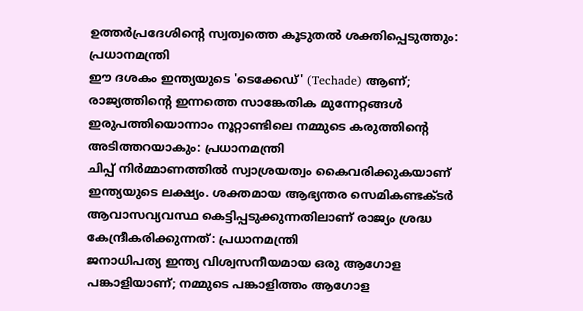ഉത്തർപ്രദേശിന്റെ സ്വത്വത്തെ കൂടുതൽ ശക്തിപ്പെടുത്തും: പ്രധാനമന്ത്രി
ഈ ദശകം ഇന്ത്യയുടെ 'ടെക്കേഡ്' (Techade) ആണ്; രാജ്യത്തിൻ്റെ ഇന്നത്തെ സാങ്കേതിക മുന്നേറ്റങ്ങൾ ഇരുപത്തിയൊന്നാം നൂറ്റാണ്ടിലെ നമ്മുടെ കരുത്തിന്റെ അടിത്തറയാകും: പ്രധാനമന്ത്രി
ചിപ്പ് നിർമ്മാണത്തിൽ സ്വാശ്രയത്വം കൈവരിക്കുകയാണ് ഇന്ത്യയുടെ ലക്ഷ്യം. ശക്തമായ ആഭ്യന്തര സെമികണ്ടക്ടർ ആവാസവ്യവസ്ഥ കെട്ടിപ്പടുക്കുന്നതിലാണ് രാജ്യം ശ്രദ്ധ കേന്ദ്രീകരിക്കുന്നത്: പ്രധാനമന്ത്രി
ജനാധിപത്യ ഇന്ത്യ വിശ്വസനീയമായ ഒരു ആഗോള പങ്കാളിയാണ്; നമ്മുടെ പങ്കാളിത്തം ആഗോള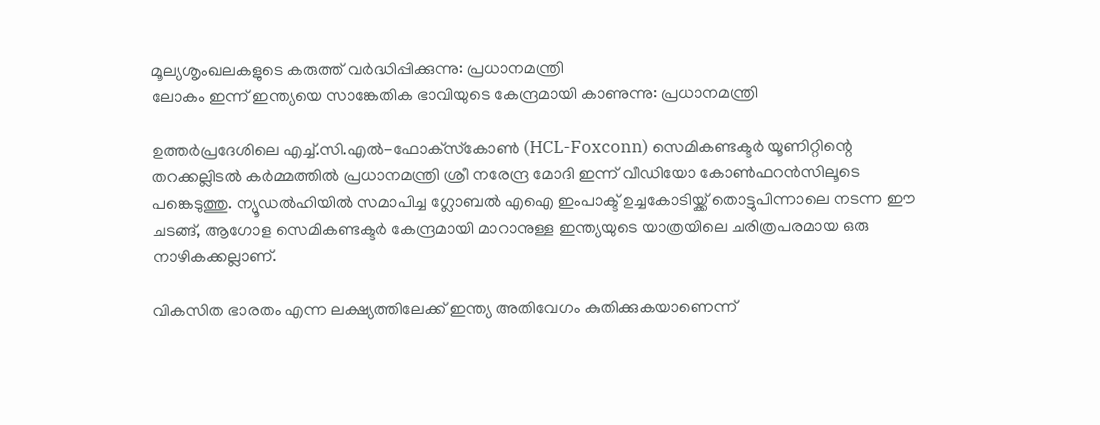മൂല്യശൃംഖലകളുടെ കരുത്ത് വർദ്ധിപ്പിക്കുന്നു: പ്രധാനമന്ത്രി
ലോകം ഇന്ന് ഇന്ത്യയെ സാങ്കേതിക ഭാവിയുടെ കേന്ദ്രമായി കാണുന്നു: പ്രധാനമന്ത്രി

ഉത്തർപ്രദേശിലെ എച്ച്.സി.എൽ-ഫോക്‌സ്‌കോൺ (HCL-Foxconn) സെമികണ്ടക്ടർ യൂണിറ്റിന്റെ തറക്കല്ലിടൽ കർമ്മത്തിൽ പ്രധാനമന്ത്രി ശ്രീ നരേന്ദ്ര മോദി ഇന്ന് വീഡിയോ കോൺഫറൻസിലൂടെ പങ്കെടുത്തു. ന്യൂഡൽഹിയിൽ സമാപിച്ച ഗ്ലോബൽ എഐ ഇംപാക്ട് ഉച്ചകോടിയ്ക്ക് തൊട്ടുപിന്നാലെ നടന്ന ഈ ചടങ്ങ്, ആഗോള സെമികണ്ടക്ടർ കേന്ദ്രമായി മാറാനുള്ള ഇന്ത്യയുടെ യാത്രയിലെ ചരിത്രപരമായ ഒരു നാഴികക്കല്ലാണ്.

വികസിത ഭാരതം എന്ന ലക്ഷ്യത്തിലേക്ക് ഇന്ത്യ അതിവേഗം കുതിക്കുകയാണെന്ന്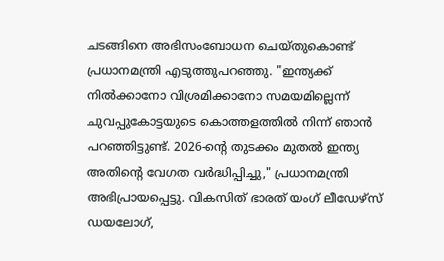ചടങ്ങിനെ അഭിസംബോധന ചെയ്തുകൊണ്ട് പ്രധാനമന്ത്രി എടുത്തുപറഞ്ഞു. "ഇന്ത്യക്ക് നിൽക്കാനോ വിശ്രമിക്കാനോ സമയമില്ലെന്ന് ചുവപ്പുകോട്ടയുടെ കൊത്തളത്തിൽ നിന്ന് ഞാൻ പറഞ്ഞിട്ടുണ്ട്. 2026-ന്റെ തുടക്കം മുതൽ ഇന്ത്യ അതിന്റെ വേഗത വർദ്ധിപ്പിച്ചു," പ്രധാനമന്ത്രി അഭിപ്രായപ്പെട്ടു. വികസിത് ഭാരത് യംഗ് ലീഡേഴ്‌സ് ഡയലോഗ്,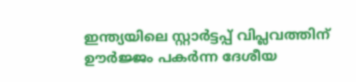ഇന്ത്യയിലെ സ്റ്റാർട്ടപ്പ് വിപ്ലവത്തിന് ഊർജ്ജം പകർന്ന ദേശീയ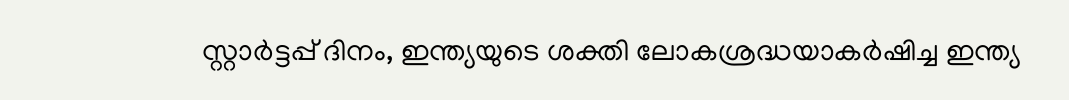സ്റ്റാർട്ടപ്പ് ദിനം, ഇന്ത്യയുടെ ശക്തി ലോകശ്രദ്ധയാകർഷിച്ച ഇന്ത്യ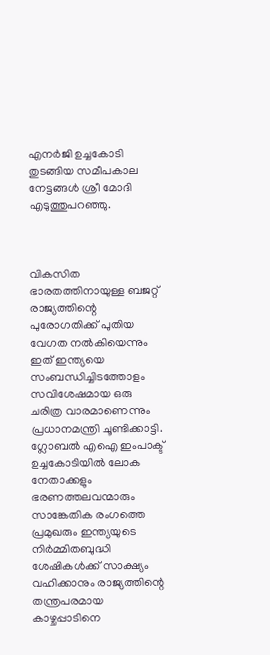എനർജി ഉച്ചകോടി തുടങ്ങിയ സമീപകാല നേട്ടങ്ങൾ ശ്രീ മോദി എടുത്തുപറഞ്ഞു.



വികസിത ഭാരതത്തിനായുള്ള ബജറ്റ് രാജ്യത്തിന്റെ പുരോഗതിക്ക് പുതിയ വേഗത നൽകിയെന്നും ഇത് ഇന്ത്യയെ സംബന്ധിച്ചിടത്തോളം സവിശേഷമായ ഒരു ചരിത്ര വാരമാണെന്നും പ്രധാനമന്ത്രി ചൂണ്ടിക്കാട്ടി. ഗ്ലോബൽ എഐ ഇംപാക്ട് ഉച്ചകോടിയിൽ ലോക നേതാക്കളും ഭരണത്തലവന്മാരും സാങ്കേതിക രംഗത്തെ പ്രമുഖരും ഇന്ത്യയുടെ നിർമ്മിതബുദ്ധി ശേഷികൾക്ക് സാക്ഷ്യം വഹിക്കാനും രാജ്യത്തിന്റെ തന്ത്രപരമായ കാഴ്ചപ്പാടിനെ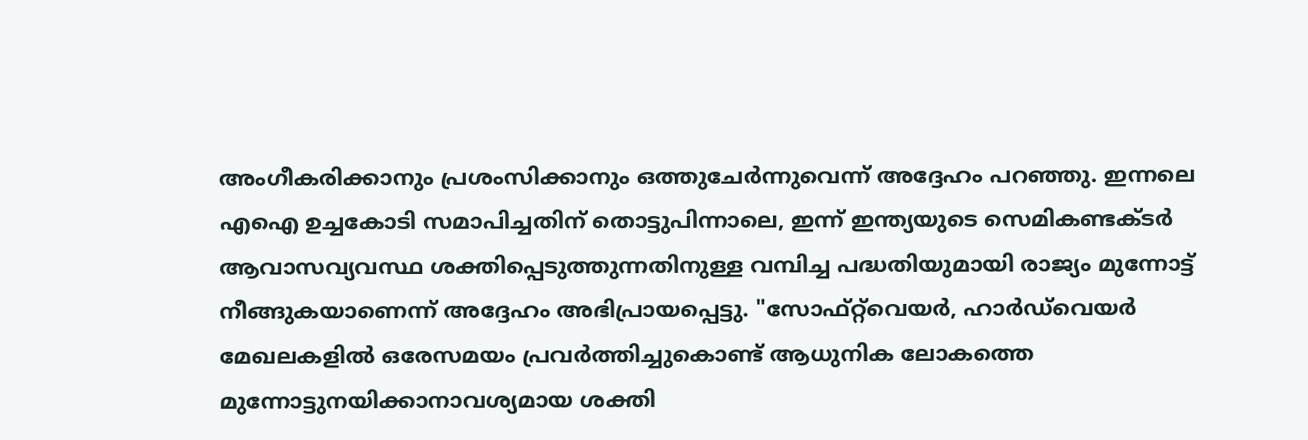അംഗീകരിക്കാനും പ്രശംസിക്കാനും ഒത്തുചേർന്നുവെന്ന് അദ്ദേഹം പറഞ്ഞു. ഇന്നലെ എഐ ഉച്ചകോടി സമാപിച്ചതിന് തൊട്ടുപിന്നാലെ, ഇന്ന് ഇന്ത്യയുടെ സെമികണ്ടക്ടർ ആവാസവ്യവസ്ഥ ശക്തിപ്പെടുത്തുന്നതിനുള്ള വമ്പിച്ച പദ്ധതിയുമായി രാജ്യം മുന്നോട്ട് നീങ്ങുകയാണെന്ന് അദ്ദേഹം അഭിപ്രായപ്പെട്ടു. "സോഫ്റ്റ്‌വെയർ, ഹാർഡ്‌വെയർ മേഖലകളിൽ ഒരേസമയം പ്രവർത്തിച്ചുകൊണ്ട് ആധുനിക ലോകത്തെ മുന്നോട്ടുനയിക്കാനാവശ്യമായ ശക്തി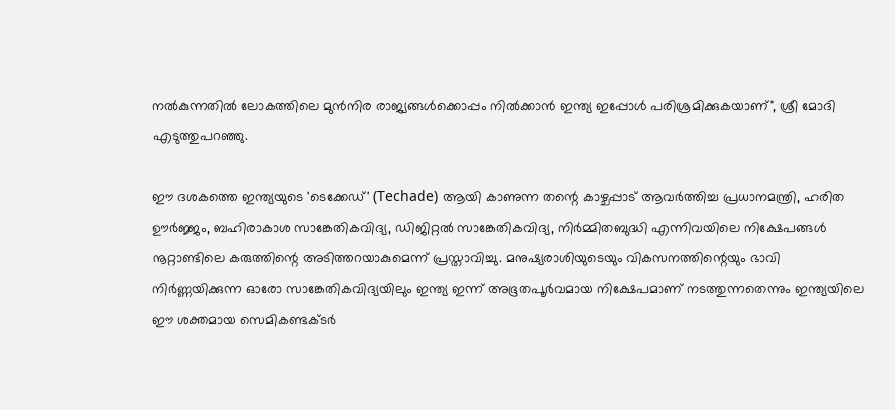നൽകുന്നതിൽ ലോകത്തിലെ മുൻനിര രാജ്യങ്ങൾക്കൊപ്പം നിൽക്കാൻ ഇന്ത്യ ഇപ്പോൾ പരിശ്രമിക്കുകയാണ്", ശ്രീ മോദി എടുത്തുപറഞ്ഞു.

ഈ ദശകത്തെ ഇന്ത്യയുടെ 'ടെക്കേഡ്' (Techade) ആയി കാണുന്ന തന്റെ കാഴ്ചപ്പാട് ആവർത്തിച്ച പ്രധാനമന്ത്രി, ഹരിത ഊർജ്ജം, ബഹിരാകാശ സാങ്കേതികവിദ്യ, ഡിജിറ്റൽ സാങ്കേതികവിദ്യ, നിർമ്മിതബുദ്ധി എന്നിവയിലെ നിക്ഷേപങ്ങൾ നൂറ്റാണ്ടിലെ കരുത്തിന്റെ അടിത്തറയാകുമെന്ന് പ്രസ്താവിച്ചു. മനുഷ്യരാശിയുടെയും വികസനത്തിന്റെയും ഭാവി നിർണ്ണയിക്കുന്ന ഓരോ സാങ്കേതികവിദ്യയിലും ഇന്ത്യ ഇന്ന് അഭൂതപൂർവമായ നിക്ഷേപമാണ് നടത്തുന്നതെന്നും ഇന്ത്യയിലെ ഈ ശക്തമായ സെമികണ്ടക്ടർ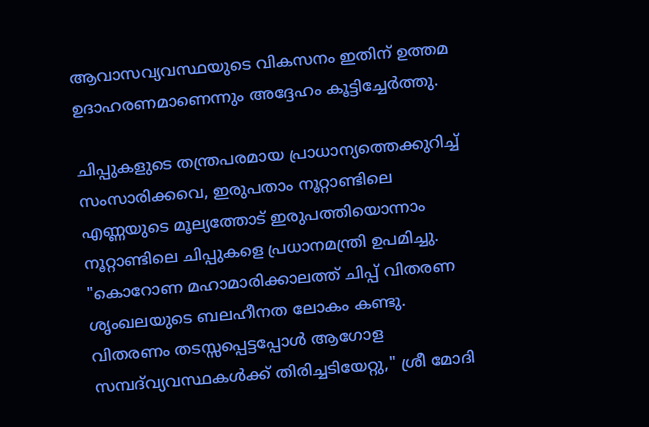ആവാസവ്യവസ്ഥയുടെ വികസനം ഇതിന് ഉത്തമ ഉദാഹരണമാണെന്നും അദ്ദേഹം കൂട്ടിച്ചേർത്തു.

ചിപ്പുകളുടെ തന്ത്രപരമായ പ്രാധാന്യത്തെക്കുറിച്ച് സംസാരിക്കവെ, ഇരുപതാം നൂറ്റാണ്ടിലെ എണ്ണയുടെ മൂല്യത്തോട് ഇരുപത്തിയൊന്നാം നൂറ്റാണ്ടിലെ ചിപ്പുകളെ പ്രധാനമന്ത്രി ഉപമിച്ചു. "കൊറോണ മഹാമാരിക്കാലത്ത് ചിപ്പ് വിതരണ ശൃംഖലയുടെ ബലഹീനത ലോകം കണ്ടു. വിതരണം തടസ്സപ്പെട്ടപ്പോൾ ആഗോള സമ്പദ്‌വ്യവസ്ഥകൾക്ക് തിരിച്ചടിയേറ്റു," ശ്രീ മോദി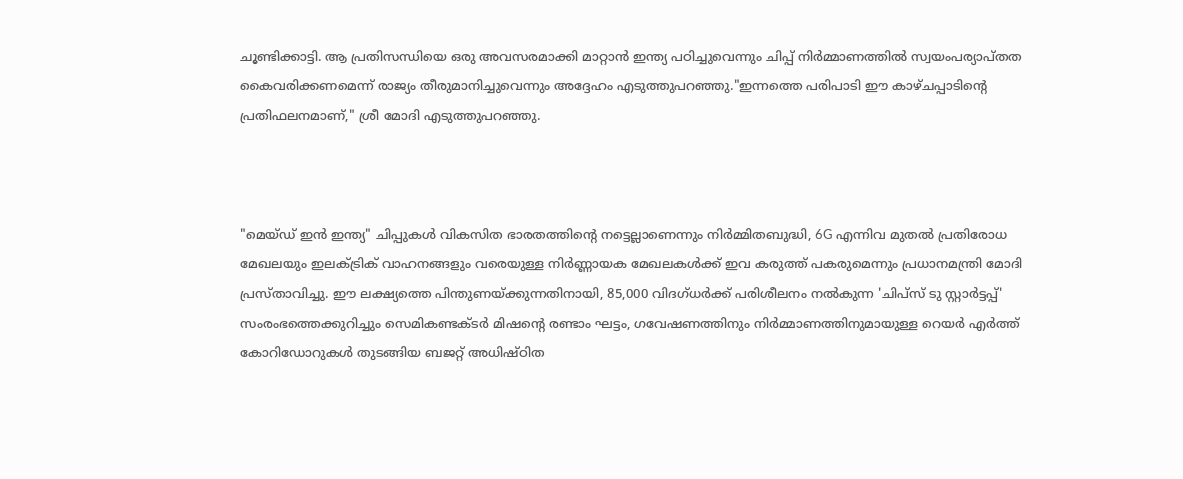ചൂണ്ടിക്കാട്ടി. ആ പ്രതിസന്ധിയെ ഒരു അവസരമാക്കി മാറ്റാൻ ഇന്ത്യ പഠിച്ചുവെന്നും ചിപ്പ് നിർമ്മാണത്തിൽ സ്വയംപര്യാപ്തത കൈവരിക്കണമെന്ന് രാജ്യം തീരുമാനിച്ചുവെന്നും അദ്ദേഹം എടുത്തുപറഞ്ഞു."ഇന്നത്തെ പരിപാടി ഈ കാഴ്ചപ്പാടിന്റെ പ്രതിഫലനമാണ്," ശ്രീ മോദി എടുത്തുപറഞ്ഞു.



"മെയ്ഡ് ഇൻ ഇന്ത്യ" ചിപ്പുകൾ വികസിത ഭാരതത്തിന്റെ നട്ടെല്ലാണെന്നും നിർമ്മിതബുദ്ധി, 6G എന്നിവ മുതൽ പ്രതിരോധ മേഖലയും ഇലക്ട്രിക് വാഹനങ്ങളും വരെയുള്ള നിർണ്ണായക മേഖലകൾക്ക് ഇവ കരുത്ത് പകരുമെന്നും പ്രധാനമന്ത്രി മോദി പ്രസ്താവിച്ചു. ഈ ലക്ഷ്യത്തെ പിന്തുണയ്ക്കുന്നതിനായി, 85,000 വിദഗ്ധർക്ക് പരിശീലനം നൽകുന്ന 'ചിപ്‌സ് ടു സ്റ്റാർട്ടപ്പ്' സംരംഭത്തെക്കുറിച്ചും സെമികണ്ടക്ടർ മിഷന്റെ രണ്ടാം ഘട്ടം, ഗവേഷണത്തിനും നിർമ്മാണത്തിനുമായുള്ള റെയർ എർത്ത് കോറിഡോറുകൾ തുടങ്ങിയ ബജറ്റ് അധിഷ്ഠിത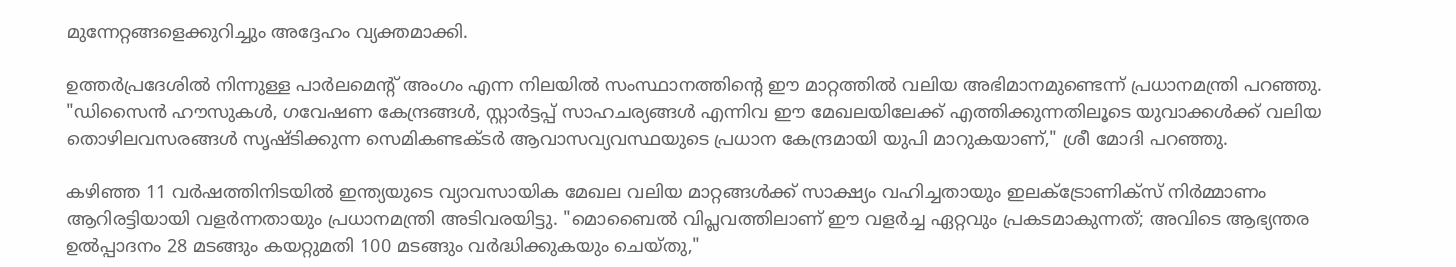മുന്നേറ്റങ്ങളെക്കുറിച്ചും അദ്ദേഹം വ്യക്തമാക്കി.

ഉത്തർപ്രദേശിൽ നിന്നുള്ള പാർലമെന്റ് അംഗം എന്ന നിലയിൽ സംസ്ഥാനത്തിന്റെ ഈ മാറ്റത്തിൽ വലിയ അഭിമാനമുണ്ടെന്ന് പ്രധാനമന്ത്രി പറഞ്ഞു. "ഡിസൈൻ ഹൗസുകൾ, ഗവേഷണ കേന്ദ്രങ്ങൾ, സ്റ്റാർട്ടപ്പ് സാഹചര്യങ്ങൾ എന്നിവ ഈ മേഖലയിലേക്ക് എത്തിക്കുന്നതിലൂടെ യുവാക്കൾക്ക് വലിയ തൊഴിലവസരങ്ങൾ സൃഷ്ടിക്കുന്ന സെമികണ്ടക്ടർ ആവാസവ്യവസ്ഥയുടെ പ്രധാന കേന്ദ്രമായി യുപി മാറുകയാണ്," ശ്രീ മോദി പറഞ്ഞു.

കഴിഞ്ഞ 11 വർഷത്തിനിടയിൽ ഇന്ത്യയുടെ വ്യാവസായിക മേഖല വലിയ മാറ്റങ്ങൾക്ക് സാക്ഷ്യം വഹിച്ചതായും ഇലക്ട്രോണിക്സ് നിർമ്മാണം ആറിരട്ടിയായി വളർന്നതായും പ്രധാനമന്ത്രി അടിവരയിട്ടു. "മൊബൈൽ വിപ്ലവത്തിലാണ് ഈ വളർച്ച ഏറ്റവും പ്രകടമാകുന്നത്; അവിടെ ആഭ്യന്തര ഉൽപ്പാദനം 28 മടങ്ങും കയറ്റുമതി 100 മടങ്ങും വർദ്ധിക്കുകയും ചെയ്തു,"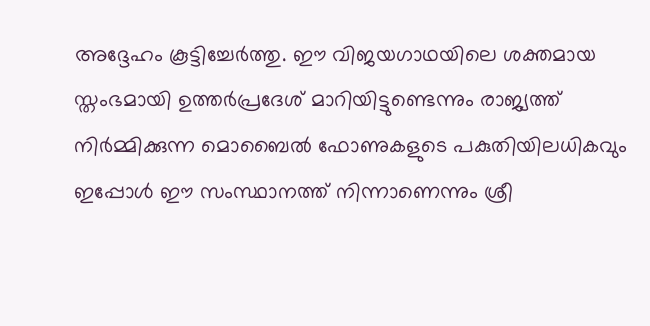അദ്ദേഹം കൂട്ടിച്ചേർത്തു. ഈ വിജയഗാഥയിലെ ശക്തമായ സ്തംഭമായി ഉത്തർപ്രദേശ് മാറിയിട്ടുണ്ടെന്നും രാജ്യത്ത് നിർമ്മിക്കുന്ന മൊബൈൽ ഫോണുകളുടെ പകുതിയിലധികവും ഇപ്പോൾ ഈ സംസ്ഥാനത്ത് നിന്നാണെന്നും ശ്രീ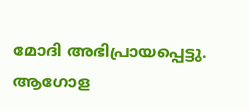മോദി അഭിപ്രായപ്പെട്ടു. ആഗോള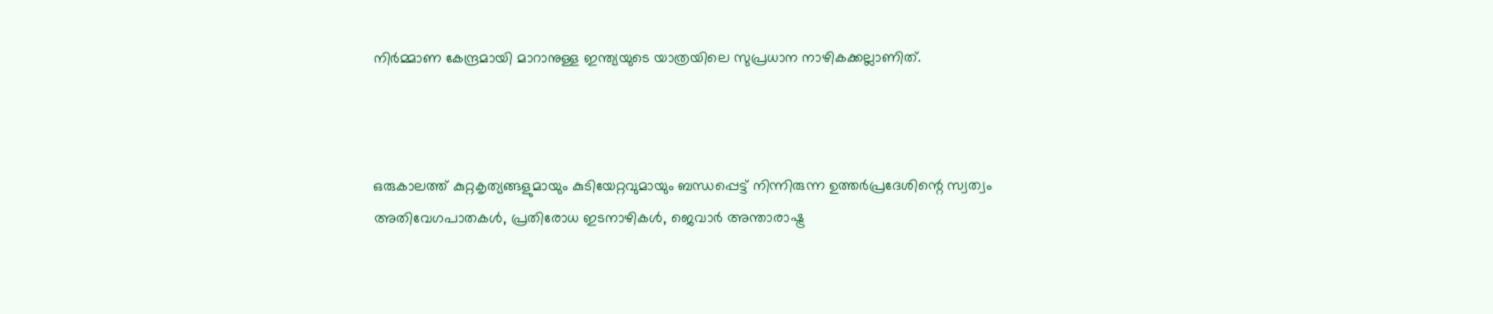നിർമ്മാണ കേന്ദ്രമായി മാറാനുള്ള ഇന്ത്യയുടെ യാത്രയിലെ സുപ്രധാന നാഴികക്കല്ലാണിത്.



ഒരുകാലത്ത് കുറ്റകൃത്യങ്ങളുമായും കുടിയേറ്റവുമായും ബന്ധപ്പെട്ട് നിന്നിരുന്ന ഉത്തർപ്രദേശിന്റെ സ്വത്വം അതിവേഗപാതകൾ, പ്രതിരോധ ഇടനാഴികൾ, ജെവാർ അന്താരാഷ്ട്ര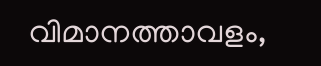വിമാനത്താവളം,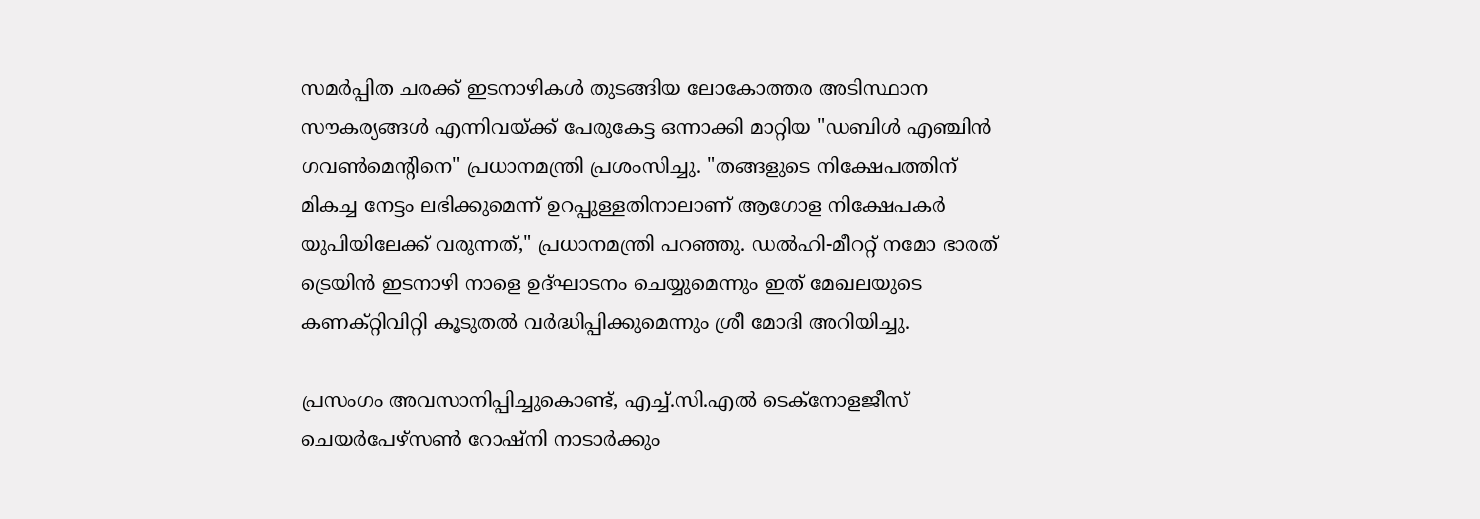സമർപ്പിത ചരക്ക് ഇടനാഴികൾ തുടങ്ങിയ ലോകോത്തര അടിസ്ഥാന സൗകര്യങ്ങൾ എന്നിവയ്ക്ക് പേരുകേട്ട ഒന്നാക്കി മാറ്റിയ "ഡബിൾ എഞ്ചിൻ ഗവൺമെന്റിനെ" പ്രധാനമന്ത്രി പ്രശംസിച്ചു. "തങ്ങളുടെ നിക്ഷേപത്തിന് മികച്ച നേട്ടം ലഭിക്കുമെന്ന് ഉറപ്പുള്ളതിനാലാണ് ആഗോള നിക്ഷേപകർ യുപിയിലേക്ക് വരുന്നത്," പ്രധാനമന്ത്രി പറഞ്ഞു. ഡൽഹി-മീററ്റ് നമോ ഭാരത് ട്രെയിൻ ഇടനാഴി നാളെ ഉദ്ഘാടനം ചെയ്യുമെന്നും ഇത് മേഖലയുടെ കണക്റ്റിവിറ്റി കൂടുതൽ വർദ്ധിപ്പിക്കുമെന്നും ശ്രീ മോദി അറിയിച്ചു.

പ്രസംഗം അവസാനിപ്പിച്ചുകൊണ്ട്, എച്ച്.സി.എൽ ടെക്നോളജീസ് ചെയർപേഴ്സൺ റോഷ്നി നാടാർക്കും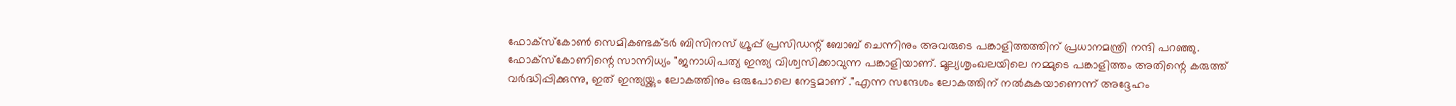ഫോക്സ്കോൺ സെമികണ്ടക്ടർ ബിസിനസ് ഗ്രൂപ്പ് പ്രസിഡന്റ് ബോബ് ചെന്നിനും അവരുടെ പങ്കാളിത്തത്തിന് പ്രധാനമന്ത്രി നന്ദി പറഞ്ഞു. ഫോക്സ്കോണിന്റെ സാന്നിധ്യം "ജനാധിപത്യ ഇന്ത്യ വിശ്വസിക്കാവുന്ന പങ്കാളിയാണ്. മൂല്യശൃംഖലയിലെ നമ്മുടെ പങ്കാളിത്തം അതിന്റെ കരുത്ത് വർദ്ധിപ്പിക്കുന്നു, ഇത് ഇന്ത്യയ്ക്കും ലോകത്തിനും ഒരുപോലെ നേട്ടമാണ് ."എന്ന സന്ദേശം ലോകത്തിന് നൽകുകയാണെന്ന് അദ്ദേഹം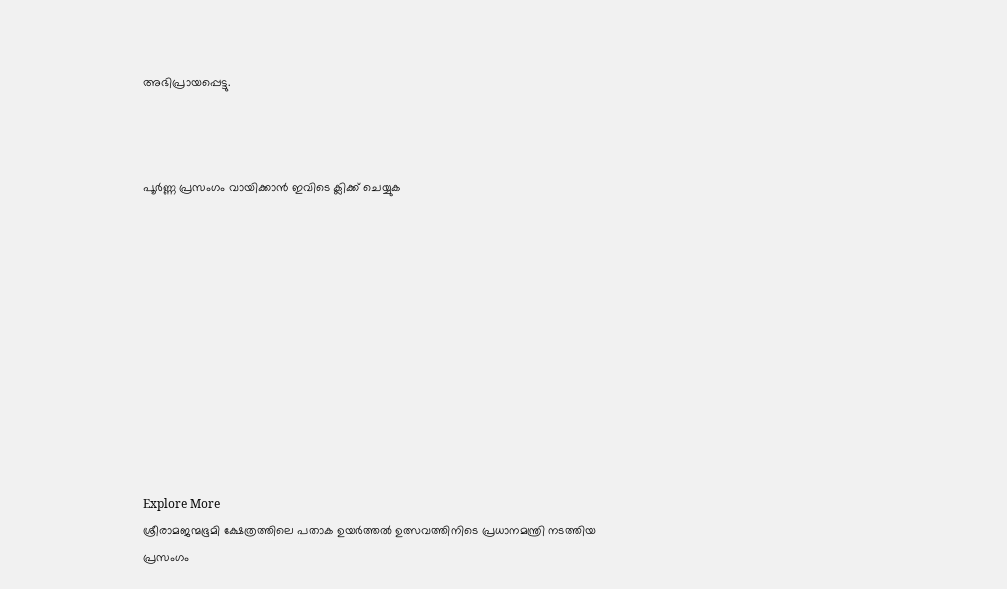അഭിപ്രായപ്പെട്ടു.



പൂർണ്ണ പ്രസംഗം വായിക്കാൻ ഇവിടെ ക്ലിക്ക് ചെയ്യുക











Explore More
ശ്രീരാമജന്മഭൂമി ക്ഷേത്രത്തിലെ പതാക ഉയർത്തൽ ഉത്സവത്തിനിടെ പ്രധാനമന്ത്രി നടത്തിയ പ്രസംഗം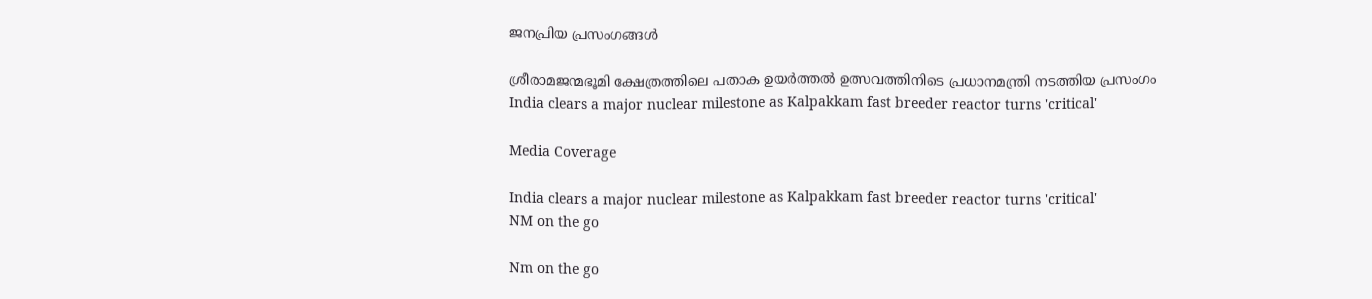ജനപ്രിയ പ്രസംഗങ്ങൾ

ശ്രീരാമജന്മഭൂമി ക്ഷേത്രത്തിലെ പതാക ഉയർത്തൽ ഉത്സവത്തിനിടെ പ്രധാനമന്ത്രി നടത്തിയ പ്രസംഗം
India clears a major nuclear milestone as Kalpakkam fast breeder reactor turns 'critical'

Media Coverage

India clears a major nuclear milestone as Kalpakkam fast breeder reactor turns 'critical'
NM on the go

Nm on the go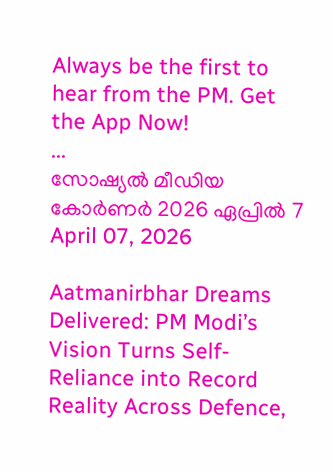Always be the first to hear from the PM. Get the App Now!
...
സോഷ്യൽ മീഡിയ കോർണർ 2026 ഏപ്രിൽ 7
April 07, 2026

Aatmanirbhar Dreams Delivered: PM Modi’s Vision Turns Self-Reliance into Record Reality Across Defence,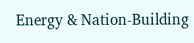Energy & Nation-Building